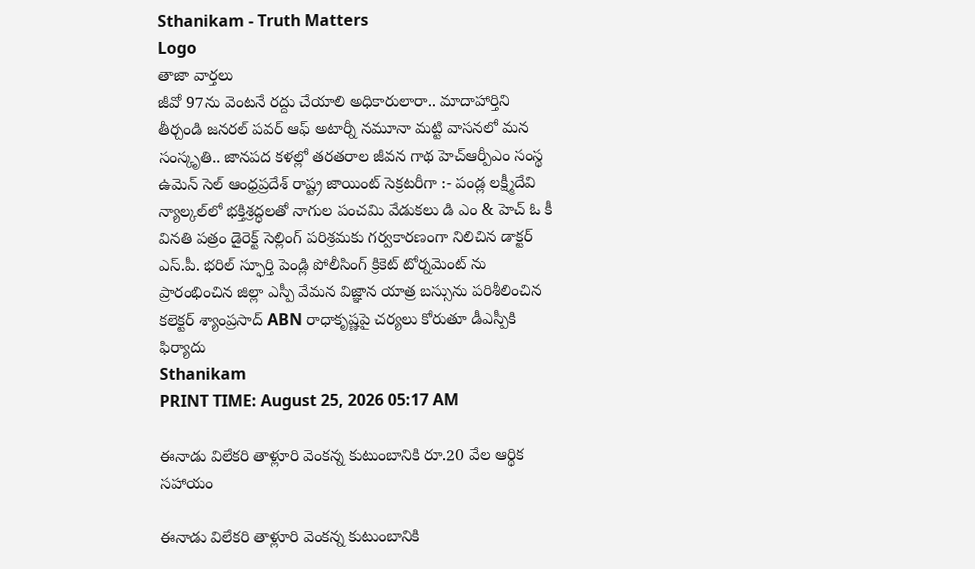Sthanikam - Truth Matters
Logo
తాజా వార్తలు
జీవో 97ను వెంటనే రద్దు చేయాలి అధికారులారా.. మాదాహార్తిని తీర్చండి జనరల్ పవర్ ఆఫ్ అటార్నీ నమూనా మట్టి వాసనలో మన సంస్కృతి.. జానపద కళల్లో తరతరాల జీవన గాథ హెచ్ఆర్పీఎం సంస్థ ఉమెన్ సెల్ ఆంధ్రప్రదేశ్ రాష్ట్ర జాయింట్ సెక్రటరీగా :- పండ్ల లక్ష్మీదేవి న్యాల్కల్‌లో భక్తిశ్రద్ధలతో నాగుల పంచమి వేడుకలు డి ఎం & హెచ్ ఓ కీ వినతి పత్రం డైరెక్ట్ సెల్లింగ్ పరిశ్రమకు గర్వకారణంగా నిలిచిన డాక్టర్ ఎస్.పీ. భరిల్ స్ఫూర్తి పెండ్లి పోలీసింగ్ క్రికెట్ టోర్నమెంట్ ను ప్రారంభించిన జిల్లా ఎస్పీ వేమన విజ్ఞాన యాత్ర బస్సును పరిశీలించిన కలెక్టర్ శ్యాంప్రసాద్ ABN రాధాకృష్ణపై చర్యలు కోరుతూ డీఎస్పీకి ఫిర్యాదు
Sthanikam
PRINT TIME: August 25, 2026 05:17 AM

ఈనాడు విలేకరి తాళ్లూరి వెంకన్న కుటుంబానికి రూ.20 వేల ఆర్థిక సహాయం

ఈనాడు విలేకరి తాళ్లూరి వెంకన్న కుటుంబానికి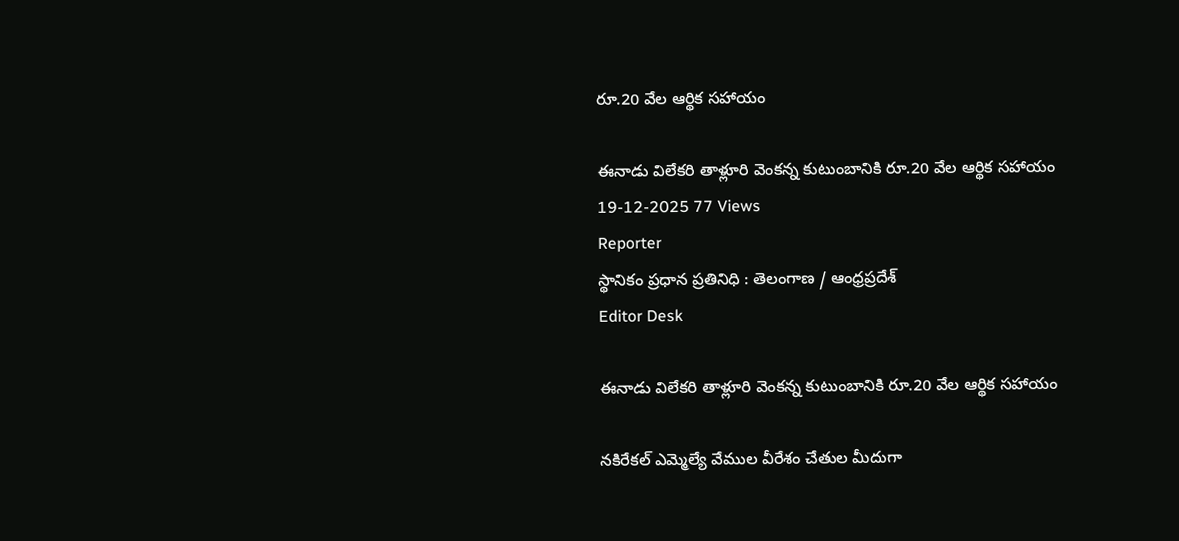రూ.20 వేల ఆర్థిక సహాయం

ఈనాడు విలేకరి తాళ్లూరి వెంకన్న కుటుంబానికి రూ.20 వేల ఆర్థిక సహాయం
19-12-2025 77 Views
Reporter
స్థానికం ప్రధాన ప్రతినిధి : తెలంగాణ / ఆంధ్రప్రదేశ్
Editor Desk

ఈనాడు విలేకరి తాళ్లూరి వెంకన్న కుటుంబానికి రూ.20 వేల ఆర్థిక సహాయం

నకిరేకల్ ఎమ్మెల్యే వేముల వీరేశం చేతుల మీదుగా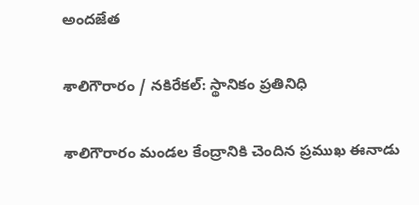అందజేత

శాలిగౌరారం / నకిరేకల్: స్థానికం ప్రతినిధి

శాలిగౌరారం మండల కేంద్రానికి చెందిన ప్రముఖ ఈనాడు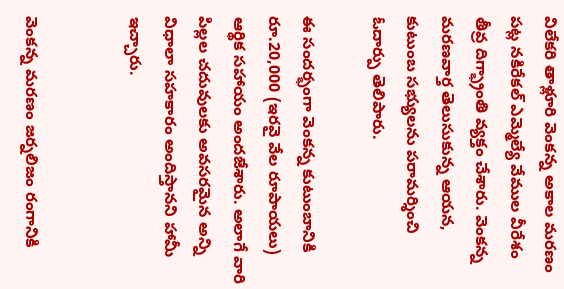విలేకరి తాళ్లూరి వెంకన్న అకాల మరణం పట్ల నకిరేకల్ ఎమ్మెల్యే వేముల వీరేశం తీవ్ర దిగ్భ్రాంతి వ్యక్తం చేశారు. వెంకన్న మరణవార్త తెలుసుకున్న ఆయన, కుటుంబ సభ్యులను పరామర్శించి ఓదార్పు తెలిపారు.

ఈ సందర్భంగా వెంకన్న కుటుంబానికి రూ.20,000 (ఇరవై వేల రూపాయలు) ఆర్థిక సహాయం అందజేశారు. అలాగే వారి పిల్లల చదువులకు అవసరమైన అన్ని విధాలా సహకారం అందిస్తానని హామీ ఇచ్చారు.


వెంకన్న మరణం జర్నలిజం రంగానికి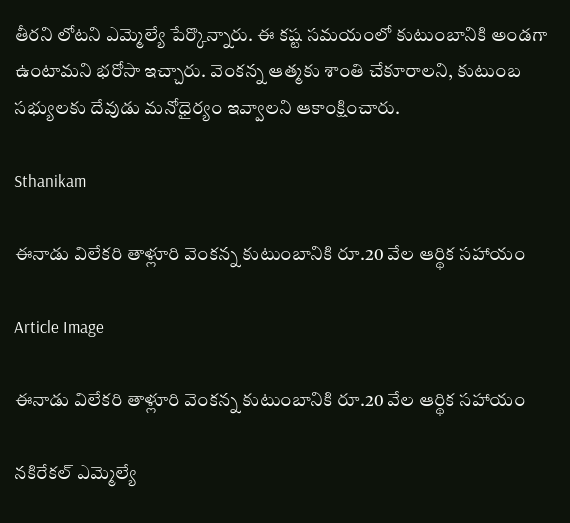తీరని లోటని ఎమ్మెల్యే పేర్కొన్నారు. ఈ కష్ట సమయంలో కుటుంబానికి అండగా ఉంటామని భరోసా ఇచ్చారు. వెంకన్న ఆత్మకు శాంతి చేకూరాలని, కుటుంబ సభ్యులకు దేవుడు మనోధైర్యం ఇవ్వాలని ఆకాంక్షించారు.

Sthanikam

ఈనాడు విలేకరి తాళ్లూరి వెంకన్న కుటుంబానికి రూ.20 వేల ఆర్థిక సహాయం

Article Image

ఈనాడు విలేకరి తాళ్లూరి వెంకన్న కుటుంబానికి రూ.20 వేల ఆర్థిక సహాయం

నకిరేకల్ ఎమ్మెల్యే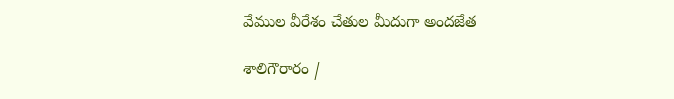వేముల వీరేశం చేతుల మీదుగా అందజేత

శాలిగౌరారం /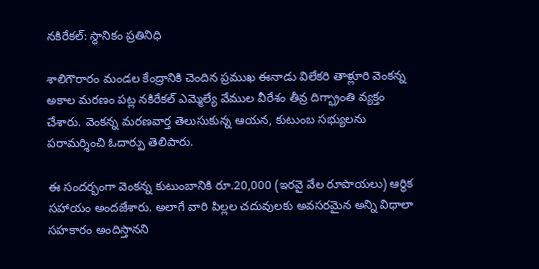నకిరేకల్: స్థానికం ప్రతినిధి

శాలిగౌరారం మండల కేంద్రానికి చెందిన ప్రముఖ ఈనాడు విలేకరి తాళ్లూరి వెంకన్న అకాల మరణం పట్ల నకిరేకల్ ఎమ్మెల్యే వేముల వీరేశం తీవ్ర దిగ్భ్రాంతి వ్యక్తం చేశారు. వెంకన్న మరణవార్త తెలుసుకున్న ఆయన, కుటుంబ సభ్యులను పరామర్శించి ఓదార్పు తెలిపారు.

ఈ సందర్భంగా వెంకన్న కుటుంబానికి రూ.20,000 (ఇరవై వేల రూపాయలు) ఆర్థిక సహాయం అందజేశారు. అలాగే వారి పిల్లల చదువులకు అవసరమైన అన్ని విధాలా సహకారం అందిస్తానని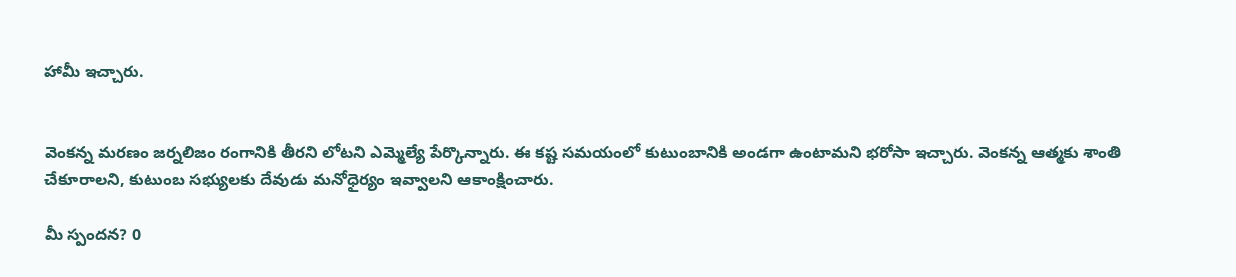హామీ ఇచ్చారు.


వెంకన్న మరణం జర్నలిజం రంగానికి తీరని లోటని ఎమ్మెల్యే పేర్కొన్నారు. ఈ కష్ట సమయంలో కుటుంబానికి అండగా ఉంటామని భరోసా ఇచ్చారు. వెంకన్న ఆత్మకు శాంతి చేకూరాలని, కుటుంబ సభ్యులకు దేవుడు మనోధైర్యం ఇవ్వాలని ఆకాంక్షించారు.

మీ స్పందన? 0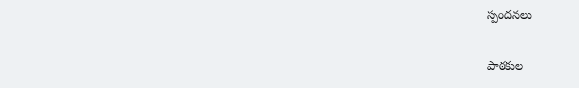స్పందనలు

పాఠకుల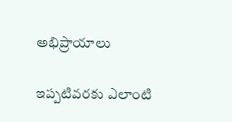అభిప్రాయాలు

ఇప్పటివరకు ఎలాంటి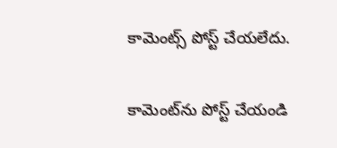కామెంట్స్ పోస్ట్ చేయలేదు.


కామెంట్‌ను పోస్ట్ చేయండి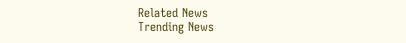Related News
Trending News